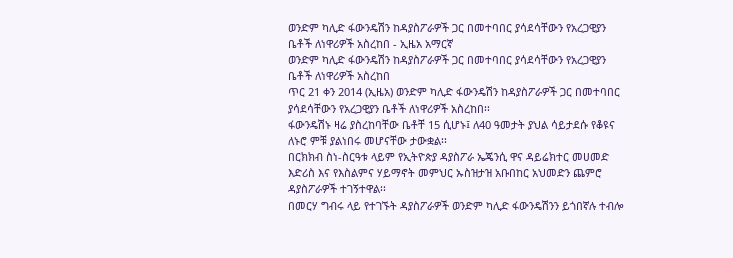ወንድም ካሊድ ፋውንዴሽን ከዳያስፖራዎች ጋር በመተባበር ያሳደሳቸውን የአረጋዊያን ቤቶች ለነዋሪዎች አስረከበ - ኢዜአ አማርኛ
ወንድም ካሊድ ፋውንዴሽን ከዳያስፖራዎች ጋር በመተባበር ያሳደሳቸውን የአረጋዊያን ቤቶች ለነዋሪዎች አስረከበ
ጥር 21 ቀን 2014 (ኢዜአ) ወንድም ካሊድ ፋውንዴሽን ከዳያስፖራዎች ጋር በመተባበር ያሳደሳቸውን የአረጋዊያን ቤቶች ለነዋሪዎች አስረከበ፡፡
ፋውንዴሽኑ ዛሬ ያስረከባቸው ቤቶቸ 15 ሲሆኑ፤ ለ40 ዓመታት ያህል ሳይታደሱ የቆዩና ለኑሮ ምቹ ያልነበሩ መሆናቸው ታውቋል፡፡
በርክክብ ስነ-ስርዓቱ ላይም የኢትዮጵያ ዳያስፖራ ኤጄንሲ ዋና ዳይሬክተር መሀመድ እድሪስ እና የእስልምና ሃይማኖት መምህር ኡስዝታዝ አቡበከር አህመድን ጨምሮ ዳያስፖራዎች ተገኝተዋል፡፡
በመርሃ ግብሩ ላይ የተገኙት ዳያስፖራዎች ወንድም ካሊድ ፋውንዴሽንን ይጎበኛሉ ተብሎ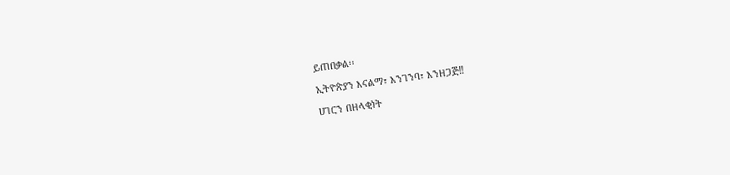ይጠበቃል፡፡
ኢትዮጵያን እናልማ፣ እንገንባ፣ እንዘጋጅ‼
ሀገርን በዘላቂነት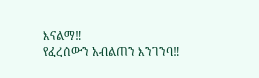እናልማ‼
የፈረሰውን አብልጠን እንገንባ‼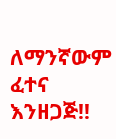ለማንኛውም ፈተና እንዘጋጅ‼